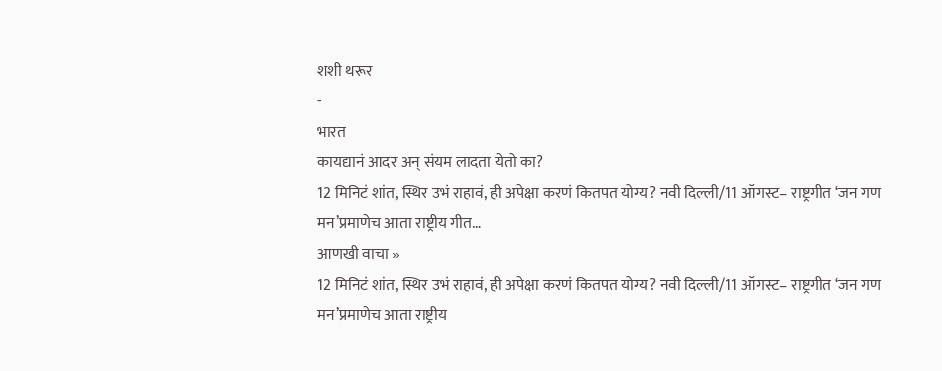शशी थरूर
-
भारत
कायद्यानं आदर अन् संयम लादता येतो का?
12 मिनिटं शांत, स्थिर उभं राहावं, ही अपेक्षा करणं कितपत योग्य? नवी दिल्ली/11 ऑगस्ट– राष्ट्रगीत ‘जन गण मन’प्रमाणेच आता राष्ट्रीय गीत…
आणखी वाचा »
12 मिनिटं शांत, स्थिर उभं राहावं, ही अपेक्षा करणं कितपत योग्य? नवी दिल्ली/11 ऑगस्ट– राष्ट्रगीत ‘जन गण मन’प्रमाणेच आता राष्ट्रीय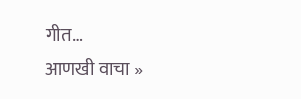गीत…
आणखी वाचा »